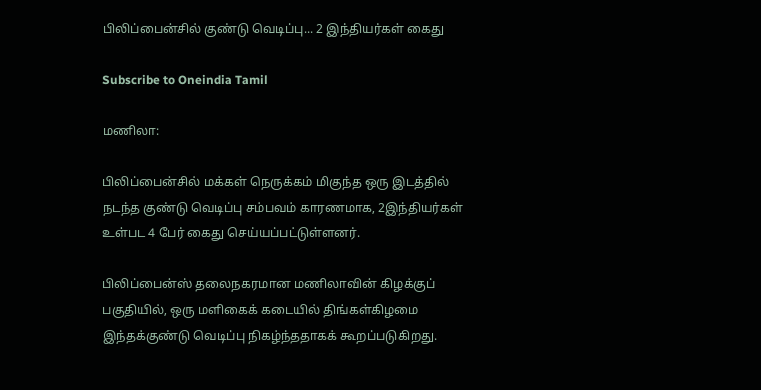பிலிப்பைன்சில் குண்டு வெடிப்பு... 2 இந்தியர்கள் கைது

Subscribe to Oneindia Tamil

மணிலா:

பிலிப்பைன்சில் மக்கள் நெருக்கம் மிகுந்த ஒரு இடத்தில் நடந்த குண்டு வெடிப்பு சம்பவம் காரணமாக, 2இந்தியர்கள் உள்பட 4 பேர் கைது செய்யப்பட்டுள்ளனர்.

பிலிப்பைன்ஸ் தலைநகரமான மணிலாவின் கிழக்குப் பகுதியில், ஒரு மளிகைக் கடையில் திங்கள்கிழமை இந்தக்குண்டு வெடிப்பு நிகழ்ந்ததாகக் கூறப்படுகிறது.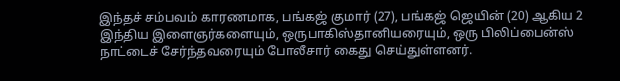இந்தச் சம்பவம் காரணமாக, பங்கஜ் குமார் (27), பங்கஜ் ஜெயின் (20) ஆகிய 2 இந்திய இளைஞர்களையும், ஒருபாகிஸ்தானியரையும், ஒரு பிலிப்பைன்ஸ் நாட்டைச் சேர்ந்தவரையும் போலீசார் கைது செய்துள்ளனர்.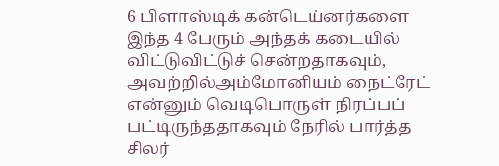6 பிளாஸ்டிக் கன்டெய்னர்களை இந்த 4 பேரும் அந்தக் கடையில் விட்டுவிட்டுச் சென்றதாகவும், அவற்றில்அம்மோனியம் நைட்ரேட் என்னும் வெடிபொருள் நிரப்பப் பட்டிருந்ததாகவும் நேரில் பார்த்த சிலர்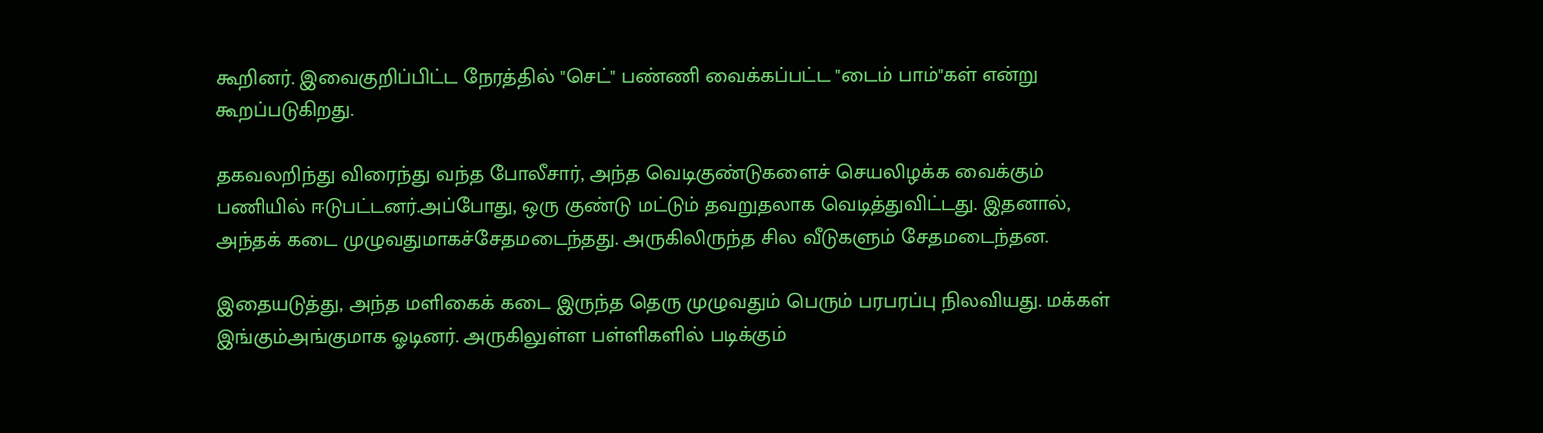கூறினர். இவைகுறிப்பிட்ட நேரத்தில் "செட்" பண்ணி வைக்கப்பட்ட "டைம் பாம்"கள் என்று கூறப்படுகிறது.

தகவலறிந்து விரைந்து வந்த போலீசார், அந்த வெடிகுண்டுகளைச் செயலிழக்க வைக்கும் பணியில் ஈடுபட்டனர்.அப்போது, ஒரு குண்டு மட்டும் தவறுதலாக வெடித்துவிட்டது. இதனால், அந்தக் கடை முழுவதுமாகச்சேதமடைந்தது. அருகிலிருந்த சில வீடுகளும் சேதமடைந்தன.

இதையடுத்து, அந்த மளிகைக் கடை இருந்த தெரு முழுவதும் பெரும் பரபரப்பு நிலவியது. மக்கள் இங்கும்அங்குமாக ஓடினர். அருகிலுள்ள பள்ளிகளில் படிக்கும்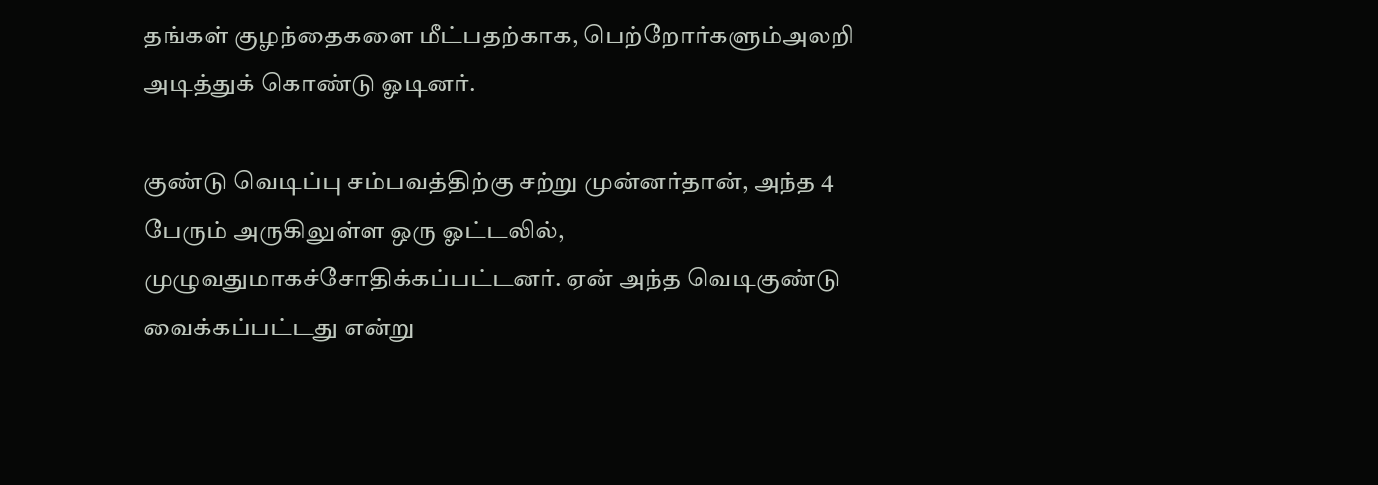தங்கள் குழந்தைகளை மீட்பதற்காக, பெற்றோர்களும்அலறி அடித்துக் கொண்டு ஓடினர்.

குண்டு வெடிப்பு சம்பவத்திற்கு சற்று முன்னர்தான், அந்த 4 பேரும் அருகிலுள்ள ஒரு ஓட்டலில், முழுவதுமாகச்சோதிக்கப்பட்டனர். ஏன் அந்த வெடிகுண்டு வைக்கப்பட்டது என்று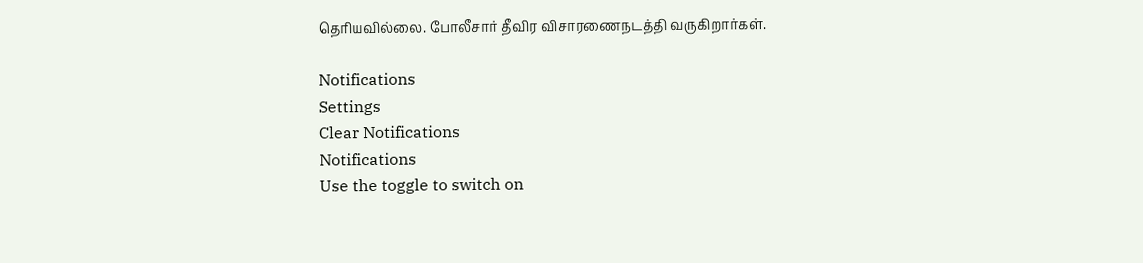தெரியவில்லை. போலீசார் தீவிர விசாரணைநடத்தி வருகிறார்கள்.

Notifications
Settings
Clear Notifications
Notifications
Use the toggle to switch on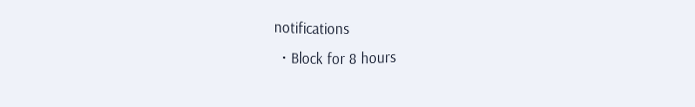notifications
  • Block for 8 hours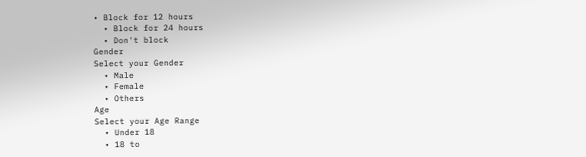• Block for 12 hours
  • Block for 24 hours
  • Don't block
Gender
Select your Gender
  • Male
  • Female
  • Others
Age
Select your Age Range
  • Under 18
  • 18 to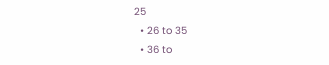25
  • 26 to 35
  • 36 to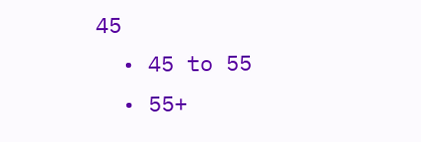45
  • 45 to 55
  • 55+